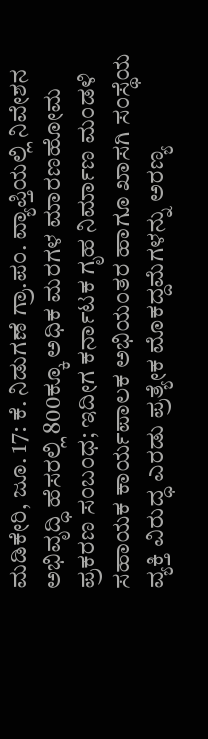ಮಡಿಕೇರಿ, ಜೂ. 17: ಕೆ. ನಿಡುಗಣೆ ಗ್ರಾ.ಪಂ. ವ್ಯಾಪ್ತಿಯಲ್ಲಿ ನಿವೇಶನ ಅಭಿವೃದ್ಧಿ ಹೆಸರಲ್ಲಿ 800ಕ್ಕೂ ಅಧಿಕ ಮರಗಳ ಮಾರಣಹೋಮ ಪ್ರಕರಣ ಸಂಬಂಧ; ಇದೀಗ ಕರ್ನಾಟಕ ಗೃಹ ನಿರ್ಮಾಣ ಮಂಡಳಿ ಸಹಾಯಕ ಕಾರ್ಯಪಾಲಕ ಅಭಿಯಂತರ ಹಾಗೂ ಖಾಸಗಿ ಸಂಸ್ಥೆಯ ವ್ಯಕ್ತಿ ವಿರುದ್ಧ ಎರಡು ಪ್ರತ್ಯೇಕ ಮೊಕದ್ದಮೆಗಳನ್ನು ಅರಣ್ಯ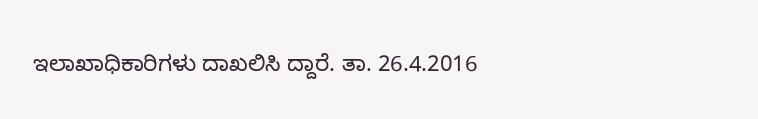ಇಲಾಖಾಧಿಕಾರಿಗಳು ದಾಖಲಿಸಿ ದ್ದಾರೆ. ತಾ. 26.4.2016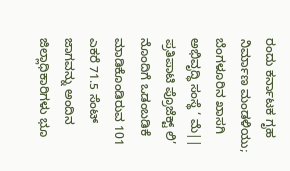ರಂದು ಕರ್ನಾಟಕ ಗೃಹ ನಿರ್ಮಾಣ ಮಂಡಳಿಯು; ಬೆಂಗಳೂರಿನ ಖಾಸಗಿ ಅಭಿವೃದ್ಧಿ ಸಂಸ್ಥೆ ‘ ಮೆ|| ಪ್ರತಿಪಾಟಿ ಪ್ರೊಜೆಕ್ಟ್ ಲಿ’ ನೊಂದಿಗೆ ಒಡಂಬಡಿಕೆ ಮಾಡಿಕೊಂಡಿರುವ 101 ಎಕರೆ 71.5 ಸೆಂಟ್ ಜಾಗವನ್ನು ಅಂದಿನ ಜಿಲ್ಲಾಧಿಕಾರಿಗಳು ಭೂ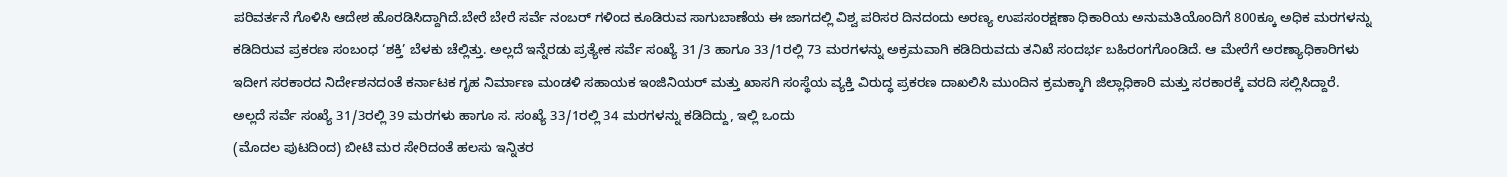ಪರಿವರ್ತನೆ ಗೊಳಿಸಿ ಆದೇಶ ಹೊರಡಿಸಿದ್ದಾಗಿದೆ.ಬೇರೆ ಬೇರೆ ಸರ್ವೆ ನಂಬರ್ ಗಳಿಂದ ಕೂಡಿರುವ ಸಾಗುಬಾಣೆಯ ಈ ಜಾಗದಲ್ಲಿ ವಿಶ್ವ ಪರಿಸರ ದಿನದಂದು ಅರಣ್ಯ ಉಪಸಂರಕ್ಷಣಾ ಧಿಕಾರಿಯ ಅನುಮತಿಯೊಂದಿಗೆ 800ಕ್ಕೂ ಅಧಿಕ ಮರಗಳನ್ನು ಕಡಿದಿರುವ ಪ್ರಕರಣ ಸಂಬಂಧ ‘ಶಕ್ತಿ’ ಬೆಳಕು ಚೆಲ್ಲಿತ್ತು. ಅಲ್ಲದೆ ಇನ್ನೆರಡು ಪ್ರತ್ಯೇಕ ಸರ್ವೆ ಸಂಖ್ಯೆ 31/3 ಹಾಗೂ 33/1ರಲ್ಲಿ 73 ಮರಗಳನ್ನು ಅಕ್ರಮವಾಗಿ ಕಡಿದಿರುವದು ತನಿಖೆ ಸಂದರ್ಭ ಬಹಿರಂಗಗೊಂಡಿದೆ. ಆ ಮೇರೆಗೆ ಅರಣ್ಯಾಧಿಕಾರಿಗಳು ಇದೀಗ ಸರಕಾರದ ನಿರ್ದೇಶನದಂತೆ ಕರ್ನಾಟಕ ಗೃಹ ನಿರ್ಮಾಣ ಮಂಡಳಿ ಸಹಾಯಕ ಇಂಜಿನಿಯರ್ ಮತ್ತು ಖಾಸಗಿ ಸಂಸ್ಥೆಯ ವ್ಯಕ್ತಿ ವಿರುದ್ಧ ಪ್ರಕರಣ ದಾಖಲಿಸಿ ಮುಂದಿನ ಕ್ರಮಕ್ಕಾಗಿ ಜಿಲ್ಲಾಧಿಕಾರಿ ಮತ್ತು ಸರಕಾರಕ್ಕೆ ವರದಿ ಸಲ್ಲಿಸಿದ್ದಾರೆ.
ಅಲ್ಲದೆ ಸರ್ವೆ ಸಂಖ್ಯೆ 31/3ರಲ್ಲಿ 39 ಮರಗಳು ಹಾಗೂ ಸ. ಸಂಖ್ಯೆ 33/1ರಲ್ಲಿ 34 ಮರಗಳನ್ನು ಕಡಿದಿದ್ದು, ಇಲ್ಲಿ ಒಂದು
(ಮೊದಲ ಪುಟದಿಂದ) ಬೀಟಿ ಮರ ಸೇರಿದಂತೆ ಹಲಸು ಇನ್ನಿತರ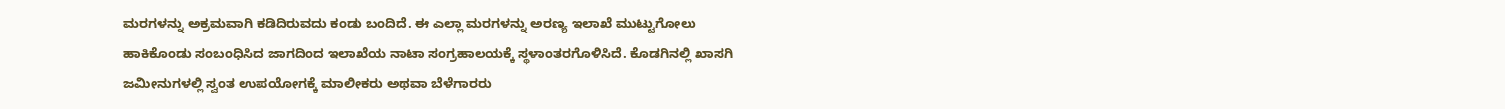ಮರಗಳನ್ನು ಅಕ್ರಮವಾಗಿ ಕಡಿದಿರುವದು ಕಂಡು ಬಂದಿದೆ. ಈ ಎಲ್ಲಾ ಮರಗಳನ್ನು ಅರಣ್ಯ ಇಲಾಖೆ ಮುಟ್ಟುಗೋಲು ಹಾಕಿಕೊಂಡು ಸಂಬಂಧಿಸಿದ ಜಾಗದಿಂದ ಇಲಾಖೆಯ ನಾಟಾ ಸಂಗ್ರಹಾಲಯಕ್ಕೆ ಸ್ಥಳಾಂತರಗೊಳಿಸಿದೆ. ಕೊಡಗಿನಲ್ಲಿ ಖಾಸಗಿ ಜಮೀನುಗಳಲ್ಲಿ ಸ್ವಂತ ಉಪಯೋಗಕ್ಕೆ ಮಾಲೀಕರು ಅಥವಾ ಬೆಳೆಗಾರರು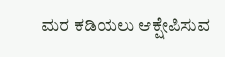ಮರ ಕಡಿಯಲು ಆಕ್ಷೇಪಿಸುವ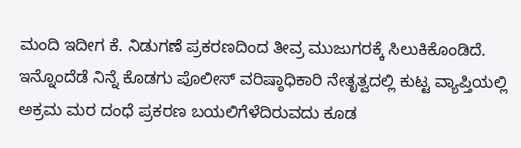ಮಂದಿ ಇದೀಗ ಕೆ. ನಿಡುಗಣೆ ಪ್ರಕರಣದಿಂದ ತೀವ್ರ ಮುಜುಗರಕ್ಕೆ ಸಿಲುಕಿಕೊಂಡಿದೆ. ಇನ್ನೊಂದೆಡೆ ನಿನ್ನೆ ಕೊಡಗು ಪೊಲೀಸ್ ವರಿಷ್ಠಾಧಿಕಾರಿ ನೇತೃತ್ವದಲ್ಲಿ ಕುಟ್ಟ ವ್ಯಾಪ್ತಿಯಲ್ಲಿ ಅಕ್ರಮ ಮರ ದಂಧೆ ಪ್ರಕರಣ ಬಯಲಿಗೆಳೆದಿರುವದು ಕೂಡ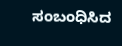ಸಂಬಂಧಿಸಿದ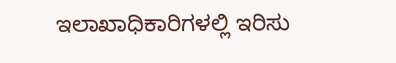ಇಲಾಖಾಧಿಕಾರಿಗಳಲ್ಲಿ ಇರಿಸು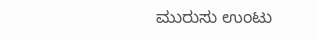ಮುರುಸು ಉಂಟು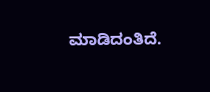ಮಾಡಿದಂತಿದೆ.